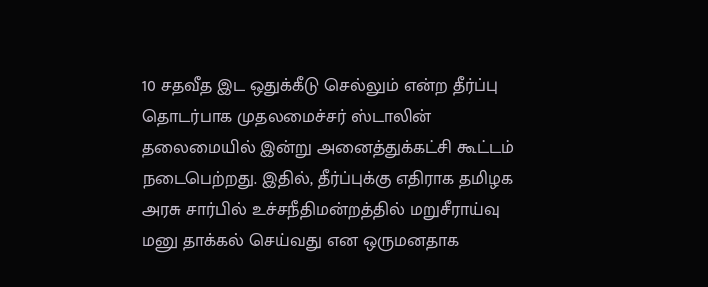10 சதவீத இட ஒதுக்கீடு செல்லும் என்ற தீர்ப்பு தொடர்பாக முதலமைச்சர் ஸ்டாலின் தலைமையில் இன்று அனைத்துக்கட்சி கூட்டம் நடைபெற்றது. இதில், தீர்ப்புக்கு எதிராக தமிழக அரசு சார்பில் உச்சநீதிமன்றத்தில் மறுசீராய்வு மனு தாக்கல் செய்வது என ஒருமனதாக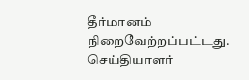தீர்மானம் நிறைவேற்றப்பட்டது. செய்தியாளர்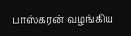பாஸ்கரன் வழங்கிய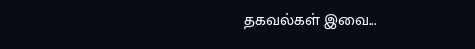தகவல்கள் இவை...